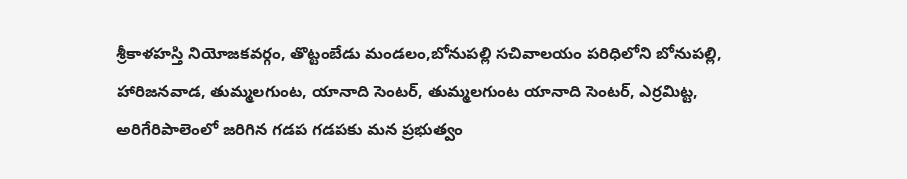శ్రీకాళహస్తి నియోజకవర్గం, తొట్టంబేడు మండలం,బోనుపల్లి సచివాలయం పరిధిలోని బోనుపల్లి, హారిజనవాడ, తుమ్మలగుంట, యానాది సెంటర్, తుమ్మలగుంట యానాది సెంటర్, ఎర్రమిట్ట, అరిగేరిపాలెంలో జరిగిన గడప గడపకు మన ప్రభుత్వం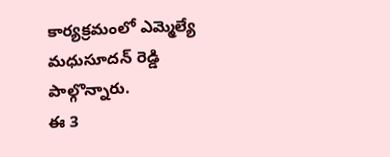కార్యక్రమంలో ఎమ్మెల్యే మధుసూదన్ రెడ్డి పాల్గొన్నారు.
ఈ 3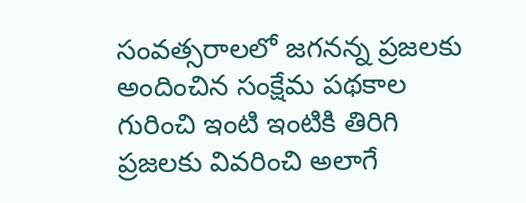సంవత్సరాలలో జగనన్న ప్రజలకు అందించిన సంక్షేమ పథకాల గురించి ఇంటి ఇంటికి తిరిగి ప్రజలకు వివరించి అలాగే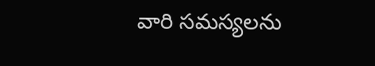వారి సమస్యలను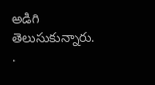అడిగి తెలుసుకున్నారు.
.